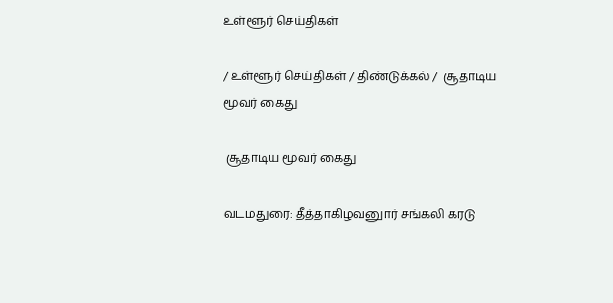உள்ளூர் செய்திகள்

/ உள்ளூர் செய்திகள் / திண்டுக்கல் /  சூதாடிய மூவர் கைது

 சூதாடிய மூவர் கைது

வடமதுரை: தீத்தாகிழவனுார் சங்கலி கரடு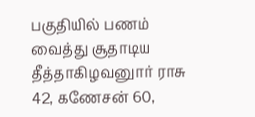பகுதியில் பணம் வைத்து சூதாடிய தீத்தாகிழவனுார் ராசு 42, கணேசன் 60,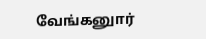வேங்கனுார்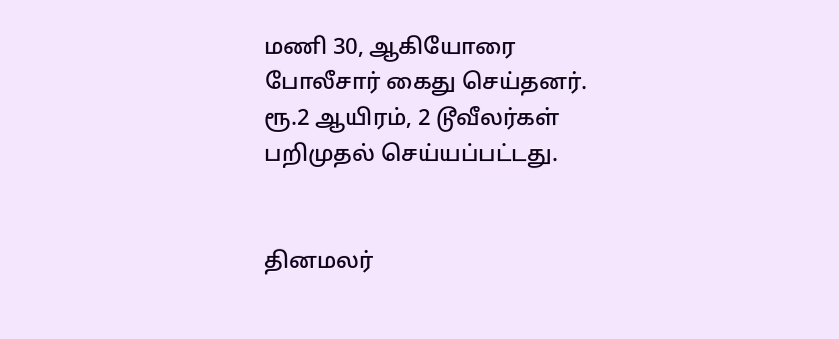மணி 30, ஆகியோரை போலீசார் கைது செய்தனர். ரூ.2 ஆயிரம், 2 டூவீலர்கள் பறிமுதல் செய்யப்பட்டது.


தினமலர்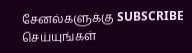சேனல்களுக்கு SUBSCRIBE செய்யுங்கள்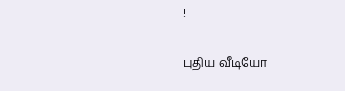!

புதிய வீடியோ